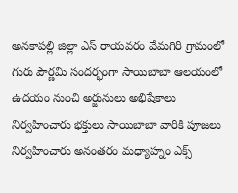అనకాపల్లి జిల్లా ఎస్ రాయవరం వేమగిరి గ్రామంలో గురు పౌర్ణమి సందర్భంగా సాయిబాబా ఆలయంలో ఉదయం నుంచి అర్జునులు అభిషేకాలు నిర్వహించారు భక్తులు సాయిబాబా వారికి పూజలు నిర్వహించారు అనంతరం మధ్యాహ్నం ఎక్స్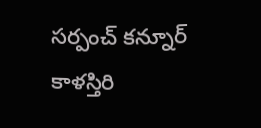సర్పంచ్ కన్నూర్ కాళస్తిరి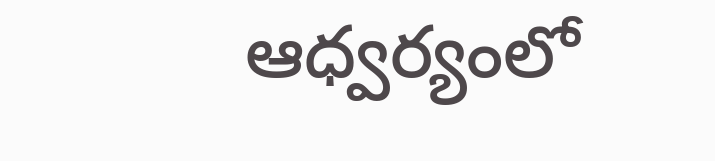ఆధ్వర్యంలో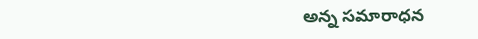అన్న సమారాధన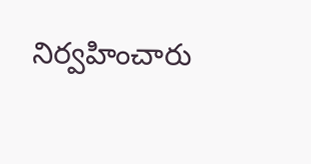నిర్వహించారు